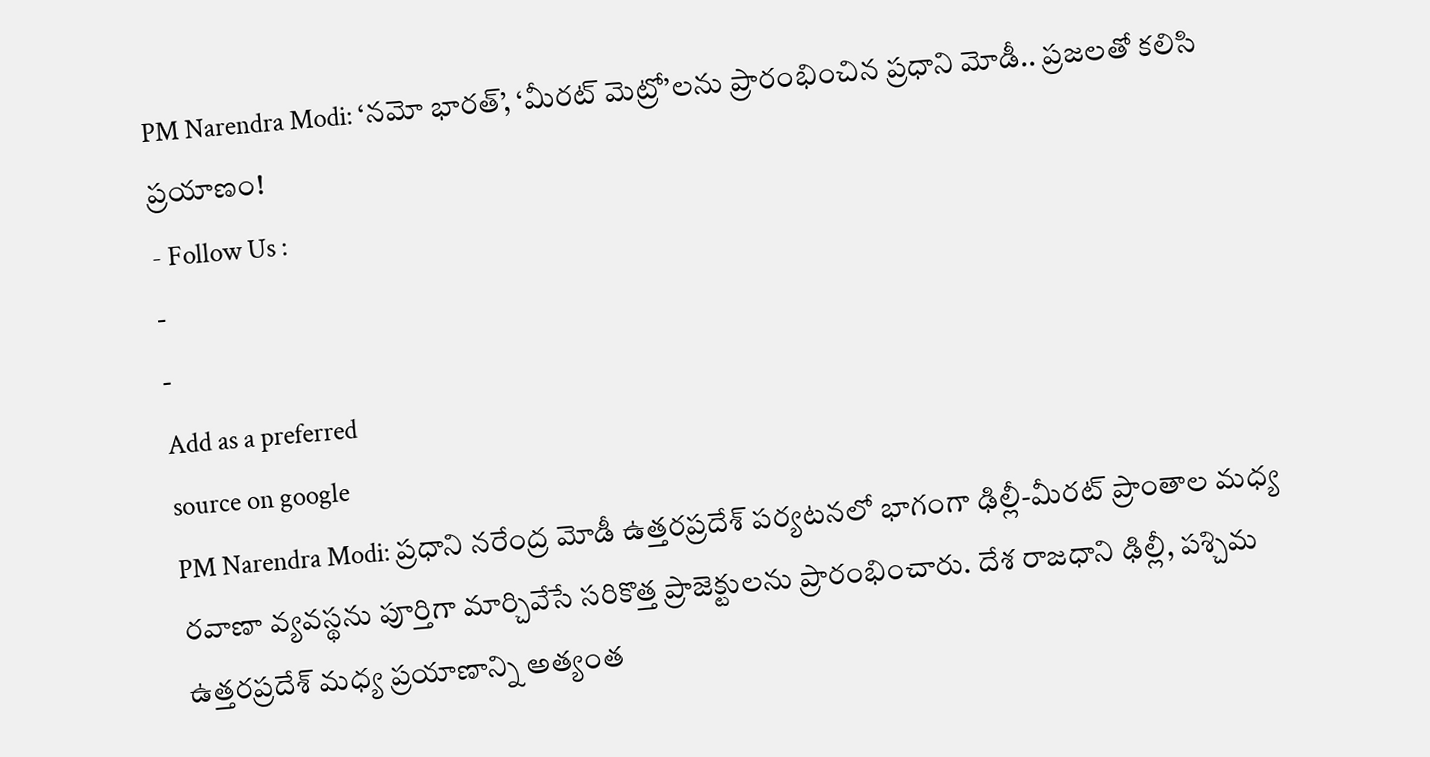PM Narendra Modi: ‘నమో భారత్’, ‘మీరట్ మెట్రో’లను ప్రారంభించిన ప్రధాని మోడీ.. ప్రజలతో కలిసి ప్రయాణం!
- Follow Us :
-
-
Add as a preferred
source on google
PM Narendra Modi: ప్రధాని నరేంద్ర మోడీ ఉత్తరప్రదేశ్ పర్యటనలో భాగంగా ఢిల్లీ-మీరట్ ప్రాంతాల మధ్య రవాణా వ్యవస్థను పూర్తిగా మార్చివేసే సరికొత్త ప్రాజెక్టులను ప్రారంభించారు. దేశ రాజధాని ఢిల్లీ, పశ్చిమ ఉత్తరప్రదేశ్ మధ్య ప్రయాణాన్ని అత్యంత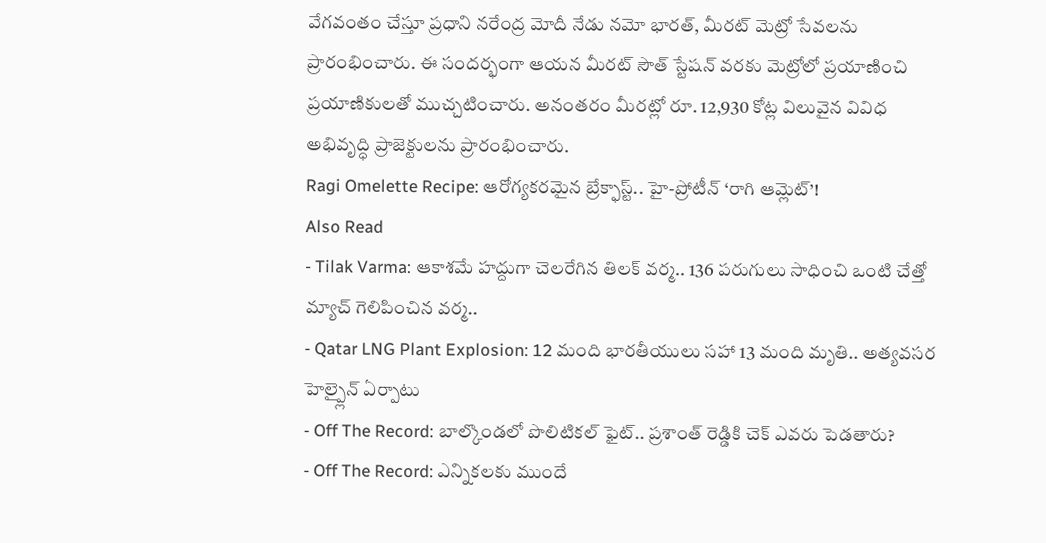వేగవంతం చేస్తూ ప్రధాని నరేంద్ర మోదీ నేడు నమో భారత్, మీరట్ మెట్రో సేవలను ప్రారంభించారు. ఈ సందర్భంగా ఆయన మీరట్ సౌత్ స్టేషన్ వరకు మెట్రోలో ప్రయాణించి ప్రయాణికులతో ముచ్చటించారు. అనంతరం మీరట్లో రూ. 12,930 కోట్ల విలువైన వివిధ అభివృద్ధి ప్రాజెక్టులను ప్రారంభించారు.
Ragi Omelette Recipe: ఆరోగ్యకరమైన బ్రేక్ఫాస్ట్.. హై-ప్రోటీన్ ‘రాగి ఆమ్లెట్’!
Also Read
- Tilak Varma: ఆకాశమే హద్దుగా చెలరేగిన తిలక్ వర్మ.. 136 పరుగులు సాధించి ఒంటి చేత్తో మ్యాచ్ గెలిపించిన వర్మ..
- Qatar LNG Plant Explosion: 12 మంది భారతీయులు సహా 13 మంది మృతి.. అత్యవసర హెల్ప్లైన్ ఏర్పాటు
- Off The Record: బాల్కొండలో పొలిటికల్ ఫైట్.. ప్రశాంత్ రెడ్డికి చెక్ ఎవరు పెడతారు?
- Off The Record: ఎన్నికలకు ముందే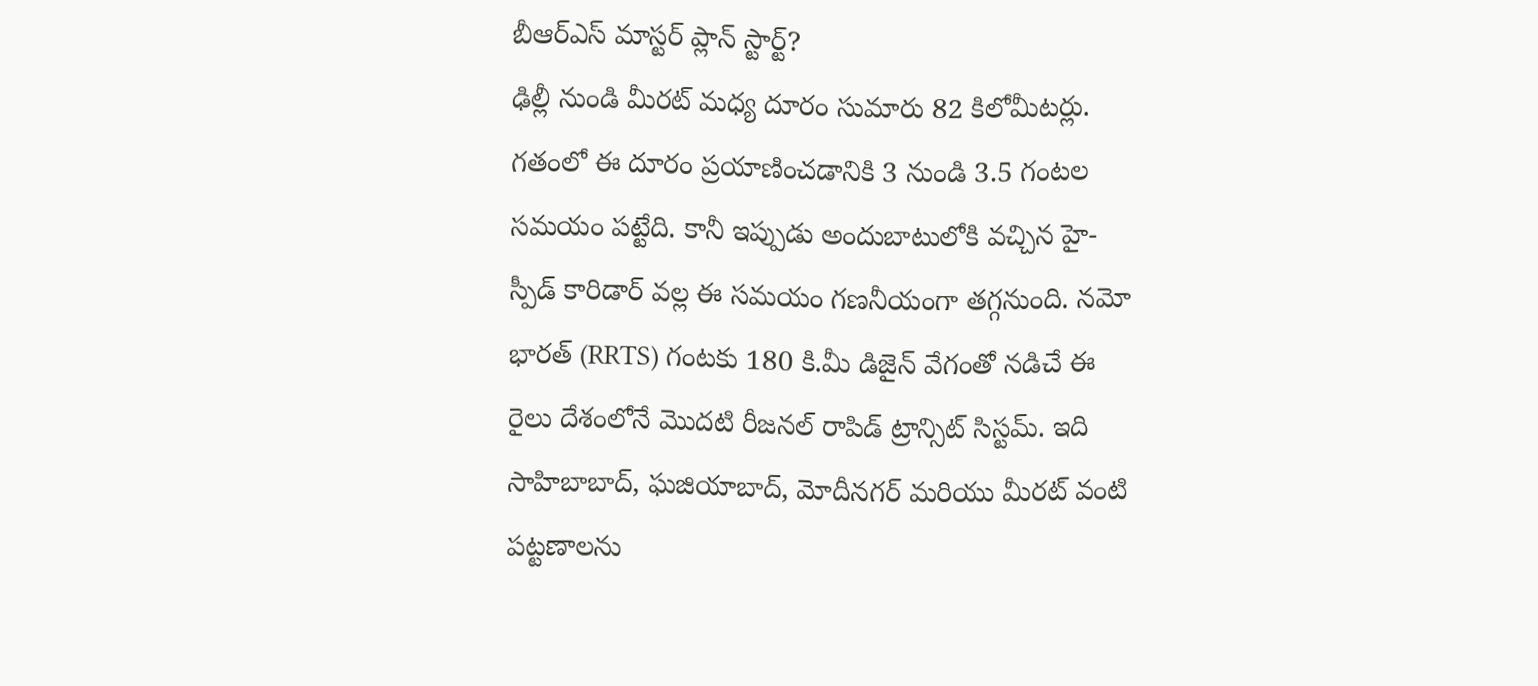బీఆర్ఎస్ మాస్టర్ ప్లాన్ స్టార్ట్?
ఢిల్లీ నుండి మీరట్ మధ్య దూరం సుమారు 82 కిలోమీటర్లు. గతంలో ఈ దూరం ప్రయాణించడానికి 3 నుండి 3.5 గంటల సమయం పట్టేది. కానీ ఇప్పుడు అందుబాటులోకి వచ్చిన హై-స్పీడ్ కారిడార్ వల్ల ఈ సమయం గణనీయంగా తగ్గనుంది. నమో భారత్ (RRTS) గంటకు 180 కి.మీ డిజైన్ వేగంతో నడిచే ఈ రైలు దేశంలోనే మొదటి రీజనల్ రాపిడ్ ట్రాన్సిట్ సిస్టమ్. ఇది సాహిబాబాద్, ఘజియాబాద్, మోదీనగర్ మరియు మీరట్ వంటి పట్టణాలను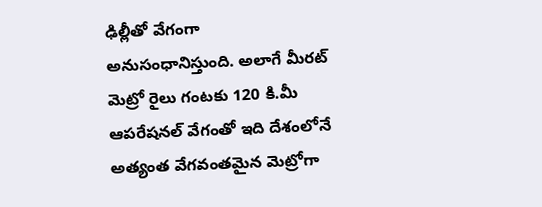ఢిల్లీతో వేగంగా అనుసంధానిస్తుంది. అలాగే మీరట్ మెట్రో రైలు గంటకు 120 కి.మీ ఆపరేషనల్ వేగంతో ఇది దేశంలోనే అత్యంత వేగవంతమైన మెట్రోగా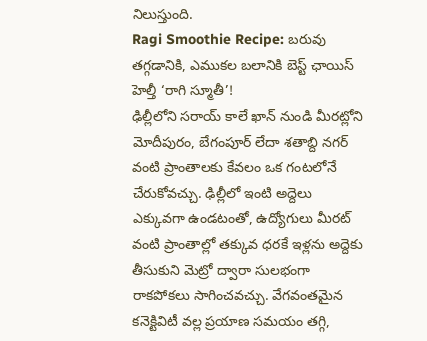నిలుస్తుంది.
Ragi Smoothie Recipe: బరువు తగ్గడానికి, ఎముకల బలానికి బెస్ట్ ఛాయిస్ హెల్తీ ‘రాగి స్మూతీ’!
ఢిల్లీలోని సరాయ్ కాలే ఖాన్ నుండి మీరట్లోని మోదీపురం, బేగంపూర్ లేదా శతాబ్ది నగర్ వంటి ప్రాంతాలకు కేవలం ఒక గంటలోనే చేరుకోవచ్చు. ఢిల్లీలో ఇంటి అద్దెలు ఎక్కువగా ఉండటంతో, ఉద్యోగులు మీరట్ వంటి ప్రాంతాల్లో తక్కువ ధరకే ఇళ్లను అద్దెకు తీసుకుని మెట్రో ద్వారా సులభంగా రాకపోకలు సాగించవచ్చు. వేగవంతమైన కనెక్టివిటీ వల్ల ప్రయాణ సమయం తగ్గి,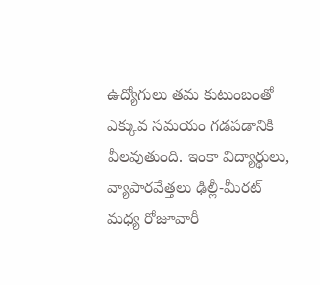ఉద్యోగులు తమ కుటుంబంతో ఎక్కువ సమయం గడపడానికి వీలవుతుంది. ఇంకా విద్యార్థులు, వ్యాపారవేత్తలు ఢిల్లీ-మీరట్ మధ్య రోజూవారీ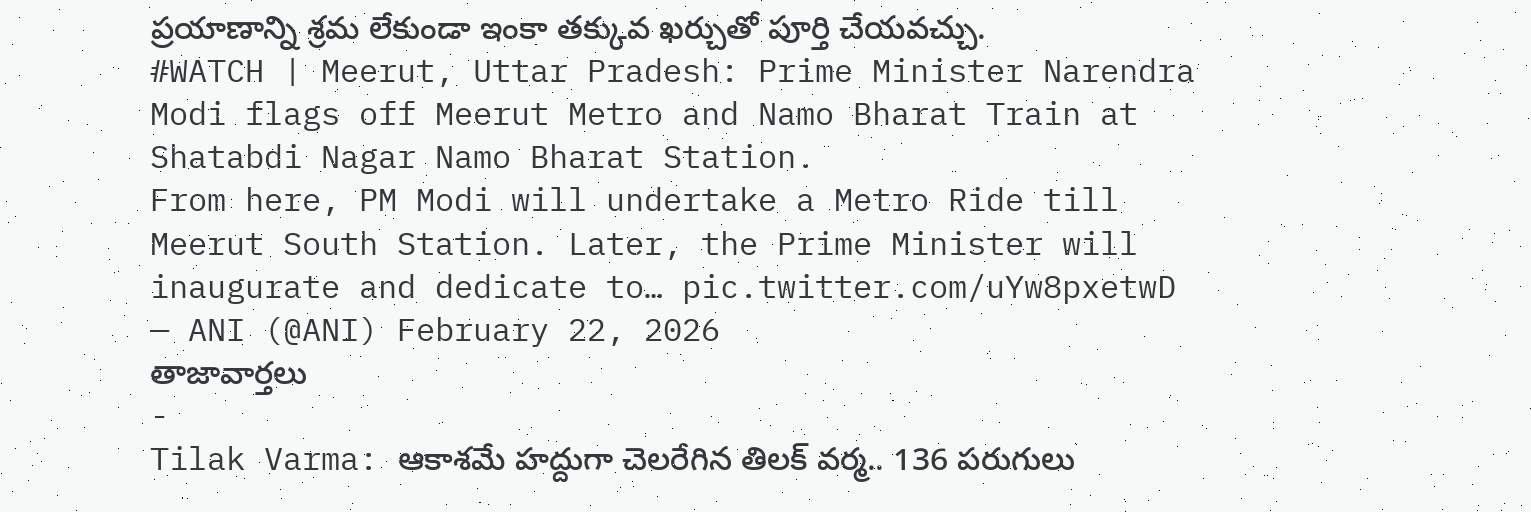ప్రయాణాన్ని శ్రమ లేకుండా ఇంకా తక్కువ ఖర్చుతో పూర్తి చేయవచ్చు.
#WATCH | Meerut, Uttar Pradesh: Prime Minister Narendra Modi flags off Meerut Metro and Namo Bharat Train at Shatabdi Nagar Namo Bharat Station.
From here, PM Modi will undertake a Metro Ride till Meerut South Station. Later, the Prime Minister will inaugurate and dedicate to… pic.twitter.com/uYw8pxetwD
— ANI (@ANI) February 22, 2026
తాజావార్తలు
-
Tilak Varma: ఆకాశమే హద్దుగా చెలరేగిన తిలక్ వర్మ.. 136 పరుగులు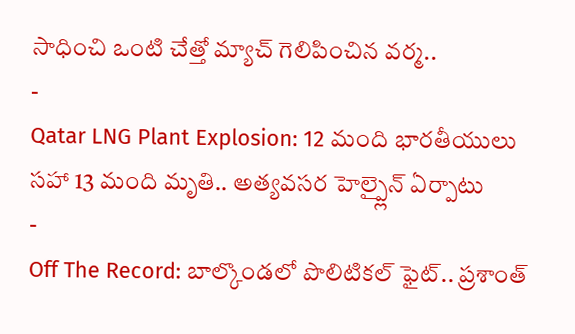సాధించి ఒంటి చేత్తో మ్యాచ్ గెలిపించిన వర్మ..
-
Qatar LNG Plant Explosion: 12 మంది భారతీయులు సహా 13 మంది మృతి.. అత్యవసర హెల్ప్లైన్ ఏర్పాటు
-
Off The Record: బాల్కొండలో పొలిటికల్ ఫైట్.. ప్రశాంత్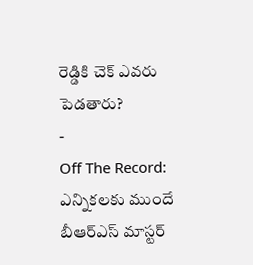రెడ్డికి చెక్ ఎవరు పెడతారు?
-
Off The Record: ఎన్నికలకు ముందే బీఆర్ఎస్ మాస్టర్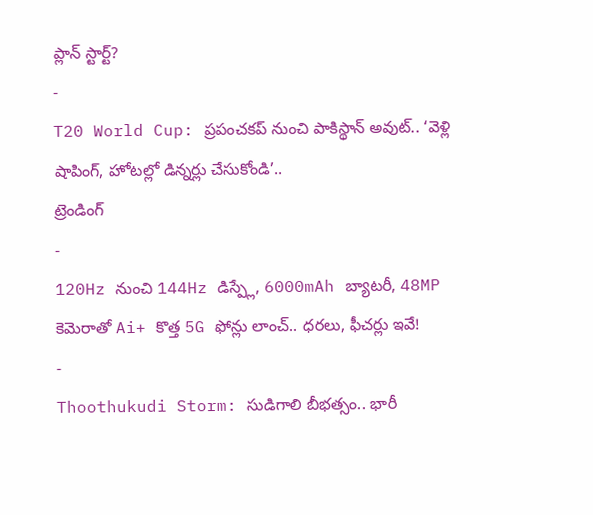ప్లాన్ స్టార్ట్?
-
T20 World Cup: ప్రపంచకప్ నుంచి పాకిస్థాన్ అవుట్.. ‘వెళ్లి షాపింగ్, హోటల్లో డిన్నర్లు చేసుకోండి’..
ట్రెండింగ్
-
120Hz నుంచి 144Hz డిస్ప్లే, 6000mAh బ్యాటరీ, 48MP కెమెరాతో Ai+ కొత్త 5G ఫోన్లు లాంచ్.. ధరలు, ఫీచర్లు ఇవే!
-
Thoothukudi Storm: సుడిగాలి బీభత్సం.. భారీ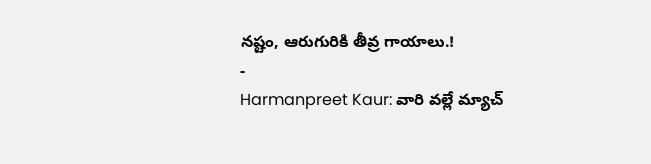నష్టం, ఆరుగురికి తీవ్ర గాయాలు.!
-
Harmanpreet Kaur: వారి వల్లే మ్యాచ్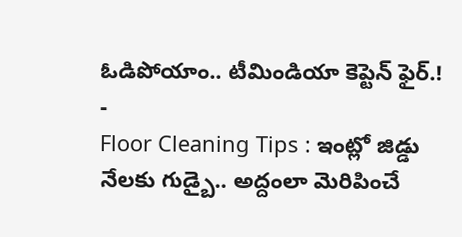ఓడిపోయాం.. టీమిండియా కెప్టెన్ ఫైర్.!
-
Floor Cleaning Tips : ఇంట్లో జిడ్డు నేలకు గుడ్బై.. అద్దంలా మెరిపించే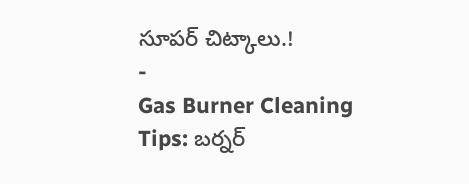సూపర్ చిట్కాలు.!
-
Gas Burner Cleaning Tips: బర్నర్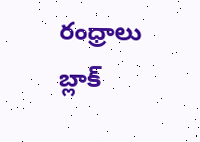రంధ్రాలు బ్లాక్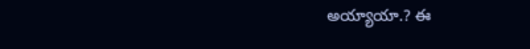అయ్యాయా.? ఈ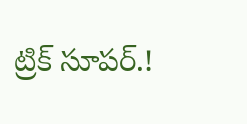ట్రిక్ సూపర్.!